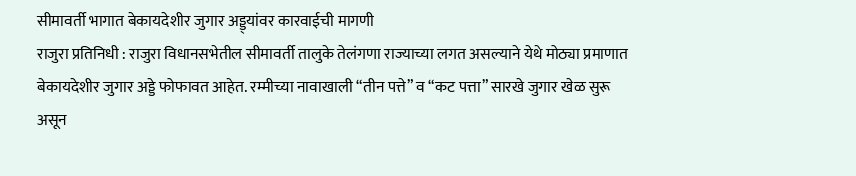सीमावर्ती भागात बेकायदेशीर जुगार अड्ड्यांवर कारवाईची मागणी
राजुरा प्रतिनिधी : राजुरा विधानसभेतील सीमावर्ती तालुके तेलंगणा राज्याच्या लगत असल्याने येथे मोठ्या प्रमाणात बेकायदेशीर जुगार अड्डे फोफावत आहेत. रम्मीच्या नावाखाली “तीन पत्ते” व “कट पत्ता” सारखे जुगार खेळ सुरू असून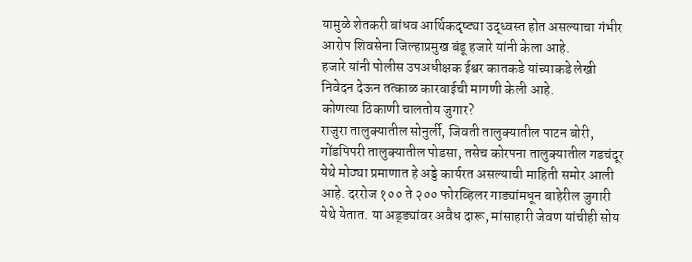यामुळे शेतकरी बांधव आर्थिकदृष्ट्या उद्ध्वस्त होत असल्याचा गंभीर आरोप शिवसेना जिल्हाप्रमुख बंडू हजारे यांनी केला आहे.
हजारे यांनी पोलीस उपअधीक्षक ईश्वर कातकडे यांच्याकडे लेखी निवेदन देऊन तत्काळ कारवाईची मागणी केली आहे.
कोणत्या ठिकाणी चालतोय जुगार?
राजुरा तालुक्यातील सोनुर्ली, जिवती तालुक्यातील पाटन बोरी, गोंडपिपरी तालुक्यातील पोडसा, तसेच कोरपना तालुक्यातील गडचंदूर येथे मोठ्या प्रमाणात हे अड्डे कार्यरत असल्याची माहिती समोर आली आहे. दररोज १०० ते २०० फोरव्हिलर गाड्यांमधून बाहेरील जुगारी येथे येतात. या अड्ड्यांवर अवैध दारू, मांसाहारी जेवण यांचीही सोय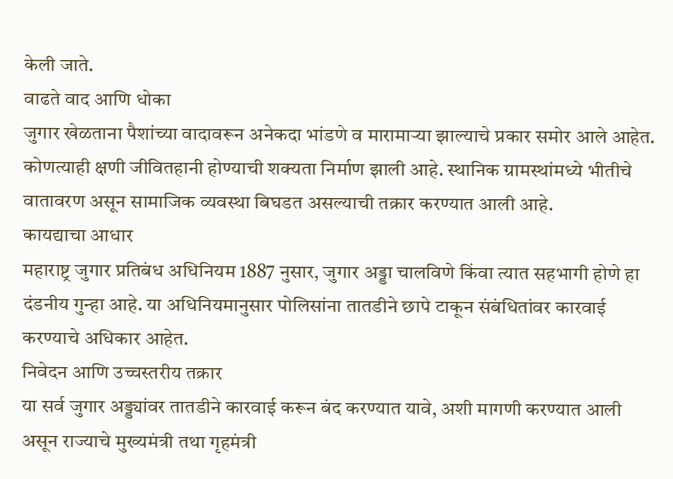केली जाते.
वाढते वाद आणि धोका
जुगार खेळताना पैशांच्या वादावरून अनेकदा भांडणे व मारामाऱ्या झाल्याचे प्रकार समोर आले आहेत. कोणत्याही क्षणी जीवितहानी होण्याची शक्यता निर्माण झाली आहे. स्थानिक ग्रामस्थांमध्ये भीतीचे वातावरण असून सामाजिक व्यवस्था बिघडत असल्याची तक्रार करण्यात आली आहे.
कायद्याचा आधार
महाराष्ट्र जुगार प्रतिबंध अधिनियम 1887 नुसार, जुगार अड्डा चालविणे किंवा त्यात सहभागी होणे हा दंडनीय गुन्हा आहे. या अधिनियमानुसार पोलिसांना तातडीने छापे टाकून संबंधितांवर कारवाई करण्याचे अधिकार आहेत.
निवेदन आणि उच्चस्तरीय तक्रार
या सर्व जुगार अड्ड्यांवर तातडीने कारवाई करून बंद करण्यात यावे, अशी मागणी करण्यात आली असून राज्याचे मुख्यमंत्री तथा गृहमंत्री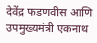देवेंद्र फडणवीस आणि उपमुख्यमंत्री एकनाथ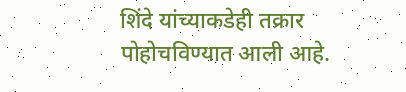शिंदे यांच्याकडेही तक्रार पोहोचविण्यात आली आहे.